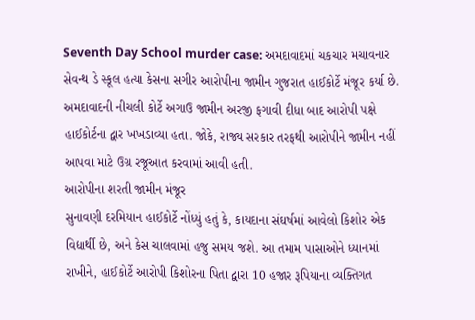Seventh Day School murder case: અમદાવાદમાં ચકચાર મચાવનાર સેવન્થ ડે સ્કૂલ હત્યા કેસના સગીર આરોપીના જામીન ગુજરાત હાઈકોર્ટે મંજૂર કર્યા છે. અમદાવાદની નીચલી કોર્ટે અગાઉ જામીન અરજી ફગાવી દીધા બાદ આરોપી પક્ષે હાઈકોર્ટના દ્વાર ખખડાવ્યા હતા. જોકે, રાજ્ય સરકાર તરફથી આરોપીને જામીન નહીં આપવા માટે ઉગ્ર રજૂઆત કરવામાં આવી હતી.
આરોપીના શરતી જામીન મંજૂર
સુનાવણી દરમિયાન હાઈકોર્ટે નોંધ્યું હતું કે, કાયદાના સંઘર્ષમાં આવેલો કિશોર એક વિદ્યાર્થી છે, અને કેસ ચાલવામાં હજુ સમય જશે. આ તમામ પાસાઓને ધ્યાનમાં રાખીને, હાઈકોર્ટે આરોપી કિશોરના પિતા દ્વારા 10 હજાર રૂપિયાના વ્યક્તિગત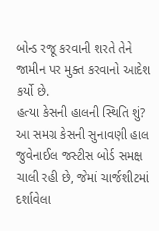બોન્ડ રજૂ કરવાની શરતે તેને જામીન પર મુક્ત કરવાનો આદેશ કર્યો છે.
હત્યા કેસની હાલની સ્થિતિ શું?
આ સમગ્ર કેસની સુનાવણી હાલ જુવેનાઈલ જસ્ટીસ બોર્ડ સમક્ષ ચાલી રહી છે, જેમાં ચાર્જશીટમાં દર્શાવેલા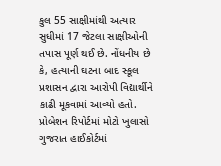કુલ 55 સાક્ષીમાંથી અત્યાર સુધીમાં 17 જેટલા સાક્ષીઓની તપાસ પૂર્ણ થઈ છે. નોંધનીય છે કે, હત્યાની ઘટના બાદ સ્કૂલ પ્રશાસન દ્વારા આરોપી વિદ્યાર્થીને કાઢી મૂકવામાં આવ્યો હતો.
પ્રોબેશન રિપોર્ટમાં મોટો ખુલાસો
ગુજરાત હાઈકોર્ટમાં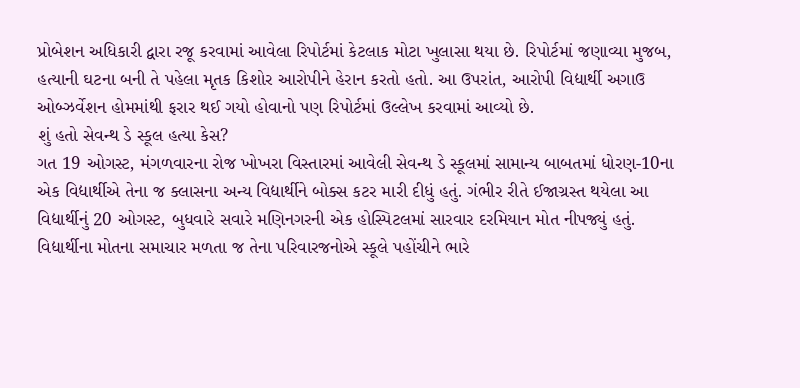પ્રોબેશન અધિકારી દ્વારા રજૂ કરવામાં આવેલા રિપોર્ટમાં કેટલાક મોટા ખુલાસા થયા છે. રિપોર્ટમાં જણાવ્યા મુજબ, હત્યાની ઘટના બની તે પહેલા મૃતક કિશોર આરોપીને હેરાન કરતો હતો. આ ઉપરાંત, આરોપી વિદ્યાર્થી અગાઉ ઓબ્ઝર્વેશન હોમમાંથી ફરાર થઈ ગયો હોવાનો પણ રિપોર્ટમાં ઉલ્લેખ કરવામાં આવ્યો છે.
શું હતો સેવન્થ ડે સ્કૂલ હત્યા કેસ?
ગત 19 ઓગસ્ટ, મંગળવારના રોજ ખોખરા વિસ્તારમાં આવેલી સેવન્થ ડે સ્કૂલમાં સામાન્ય બાબતમાં ધોરણ-10ના એક વિદ્યાર્થીએ તેના જ ક્લાસના અન્ય વિદ્યાર્થીને બોક્સ કટર મારી દીધું હતું. ગંભીર રીતે ઈજાગ્રસ્ત થયેલા આ વિદ્યાર્થીનું 20 ઓગસ્ટ, બુધવારે સવારે મણિનગરની એક હોસ્પિટલમાં સારવાર દરમિયાન મોત નીપજ્યું હતું.
વિદ્યાર્થીના મોતના સમાચાર મળતા જ તેના પરિવારજનોએ સ્કૂલે પહોંચીને ભારે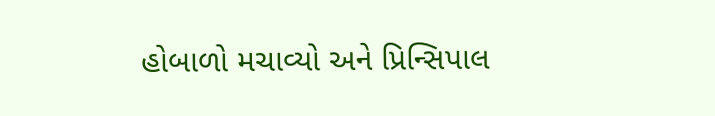હોબાળો મચાવ્યો અને પ્રિન્સિપાલ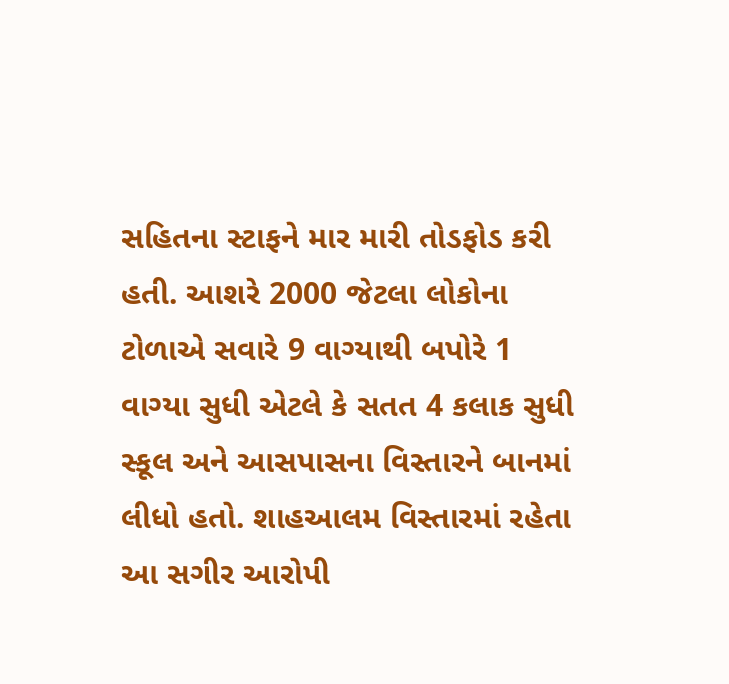સહિતના સ્ટાફને માર મારી તોડફોડ કરી હતી. આશરે 2000 જેટલા લોકોના ટોળાએ સવારે 9 વાગ્યાથી બપોરે 1 વાગ્યા સુધી એટલે કે સતત 4 કલાક સુધી સ્કૂલ અને આસપાસના વિસ્તારને બાનમાં લીધો હતો. શાહઆલમ વિસ્તારમાં રહેતા આ સગીર આરોપી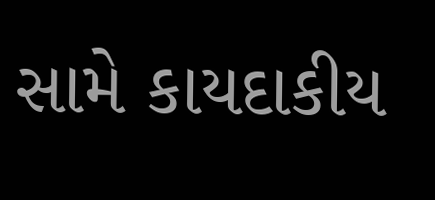સામે કાયદાકીય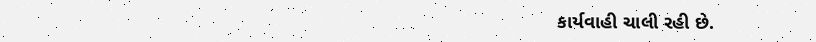કાર્યવાહી ચાલી રહી છે.